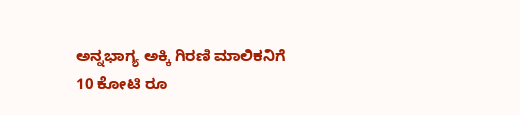ಅನ್ನಭಾಗ್ಯ ಅಕ್ಕಿ ಗಿರಣಿ ಮಾಲಿಕನಿಗೆ 10 ಕೋಟಿ ರೂ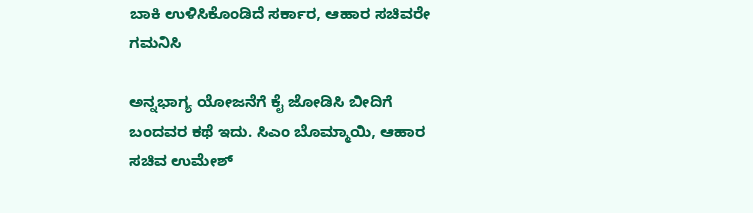ಬಾಕಿ ಉಳಿಸಿಕೊಂಡಿದೆ ಸರ್ಕಾರ, ಆಹಾರ ಸಚಿವರೇ ಗಮನಿಸಿ

ಅನ್ನಭಾಗ್ಯ ಯೋಜನೆಗೆ ಕೈ ಜೋಡಿಸಿ ಬೀದಿಗೆ ಬಂದವರ ಕಥೆ ಇದು. ಸಿಎಂ ಬೊಮ್ಮಾಯಿ, ಆಹಾರ ಸಚಿವ ಉಮೇಶ್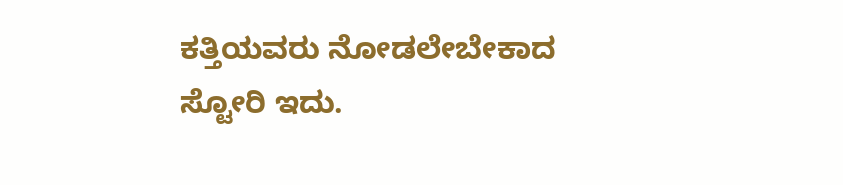ಕತ್ತಿಯವರು ನೋಡಲೇಬೇಕಾದ ಸ್ಟೋರಿ ಇದು.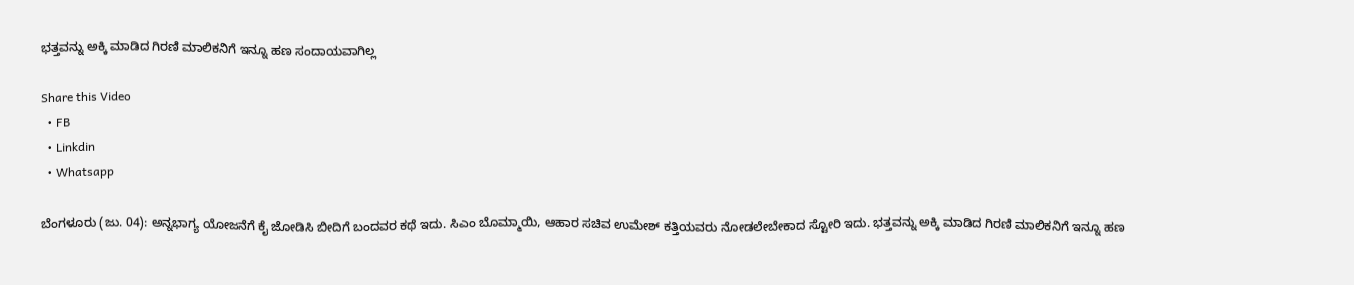ಭತ್ತವನ್ನು ಅಕ್ಕಿ ಮಾಡಿದ ಗಿರಣಿ ಮಾಲಿಕನಿಗೆ ಇನ್ನೂ ಹಣ ಸಂದಾಯವಾಗಿಲ್ಲ

Share this Video
  • FB
  • Linkdin
  • Whatsapp

ಬೆಂಗಳೂರು (ಜು. 04): ಅನ್ನಭಾಗ್ಯ ಯೋಜನೆಗೆ ಕೈ ಜೋಡಿಸಿ ಬೀದಿಗೆ ಬಂದವರ ಕಥೆ ಇದು. ಸಿಎಂ ಬೊಮ್ಮಾಯಿ, ಆಹಾರ ಸಚಿವ ಉಮೇಶ್ ಕತ್ತಿಯವರು ನೋಡಲೇಬೇಕಾದ ಸ್ಟೋರಿ ಇದು. ಭತ್ತವನ್ನು ಅಕ್ಕಿ ಮಾಡಿದ ಗಿರಣಿ ಮಾಲಿಕನಿಗೆ ಇನ್ನೂ ಹಣ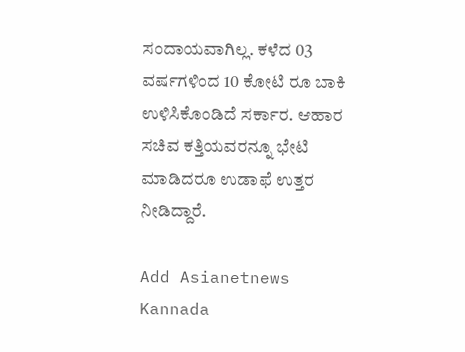ಸಂದಾಯವಾಗಿಲ್ಲ. ಕಳೆದ 03 ವರ್ಷಗಳಿಂದ 10 ಕೋಟಿ ರೂ ಬಾಕಿ ಉಳಿಸಿಕೊಂಡಿದೆ ಸರ್ಕಾರ. ಆಹಾರ ಸಚಿವ ಕತ್ತಿಯವರನ್ನೂ ಭೇಟಿ ಮಾಡಿದರೂ ಉಡಾಫೆ ಉತ್ತರ ನೀಡಿದ್ದಾರೆ.

Add Asianetnews Kannada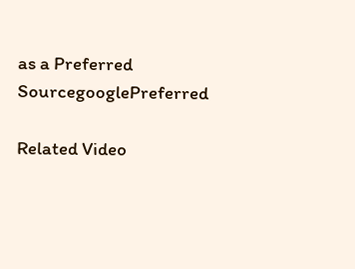as a Preferred SourcegooglePreferred

Related Video